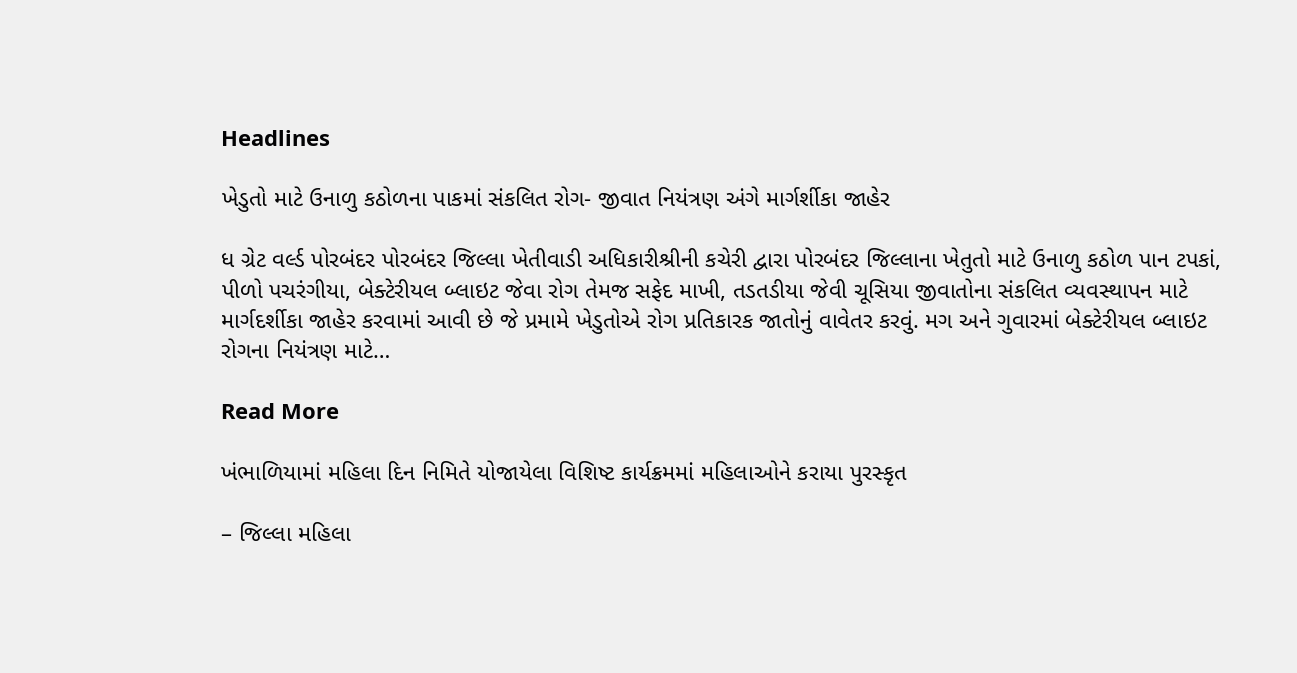Headlines

ખેડુતો માટે ઉનાળુ કઠોળના પાકમાં સંકલિત રોગ- જીવાત નિયંત્રણ અંગે માર્ગર્શીકા જાહેર

ધ ગ્રેટ વર્લ્ડ પોરબંદર પોરબંદર જિલ્લા ખેતીવાડી અધિકારીશ્રીની કચેરી દ્વારા પોરબંદર જિલ્લાના ખેતુતો માટે ઉનાળુ કઠોળ પાન ટપકાં, પીળો પચરંગીયા, બેક્ટેરીયલ બ્લાઇટ જેવા રોગ તેમજ સફેદ માખી, તડતડીયા જેવી ચૂસિયા જીવાતોના સંકલિત વ્યવસ્થાપન માટે માર્ગદર્શીકા જાહેર કરવામાં આવી છે જે પ્રમામે ખેડુતોએ રોગ પ્રતિકારક જાતોનું વાવેતર કરવું. મગ અને ગુવારમાં બેક્ટેરીયલ બ્લાઇટ રોગના નિયંત્રણ માટે…

Read More

ખંભાળિયામાં મહિલા દિન નિમિતે યોજાયેલા વિશિષ્ટ કાર્યક્રમમાં મહિલાઓને કરાયા પુરસ્કૃત

– જિલ્લા મહિલા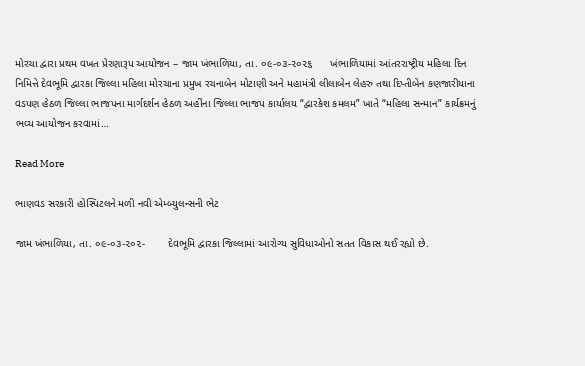મોરચા દ્વારા પ્રથમ વખત પ્રેરણારૂપ આયોજન – જામ ખંભાળિયા, તા. ૦૯-૦૩-૨૦૨૬      ખંભાળિયામાં આંતરરાષ્ટ્રીય મહિલા દિન નિમિત્તે દેવભૂમિ દ્વારકા જિલ્લા મહિલા મોરચાના પ્રમુખ રચનાબેન મોટાણી અને મહામંત્રી લીલાબેન લેહરુ તથા દિપ્તીબેન કણજારીયાના વડપણ હેઠળ જિલ્લા ભાજપના માર્ગદર્શન હેઠળ અહીંના જિલ્લા ભાજપ કાર્યાલય “દ્વારકેશ કમલમ” ખાતે “મહિલા સન્માન” કાર્યક્રમનું ભવ્ય આયોજન કરવામાં…

Read More

ભાણવડ સરકારી હોસ્પિટલને મળી નવી એમ્બ્યુલન્સની ભેટ

જામ ખંભાળિયા, તા. ૦૯-૦૩-૨૦૨-        દેવભૂમિ દ્વારકા જિલ્લામાં આરોગ્ય સુવિધાઓનો સતત વિકાસ થઈ રહ્યો છે.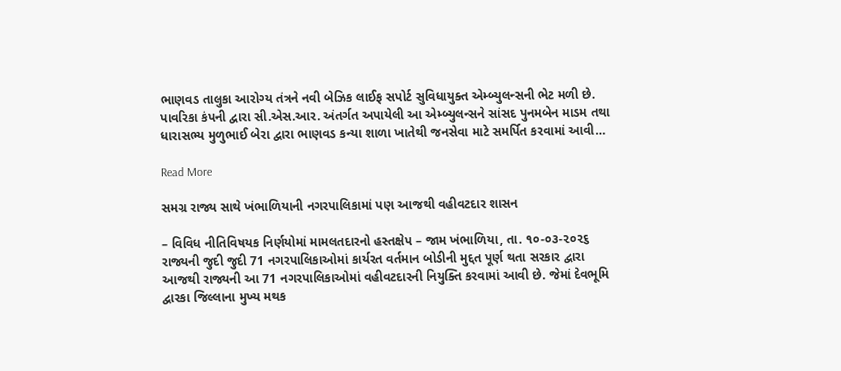ભાણવડ તાલુકા આરોગ્ય તંત્રને નવી બેઝિક લાઈફ સપોર્ટ સુવિધાયુક્ત એમ્બ્યુલન્સની ભેટ મળી છે. પાવરિકા કંપની દ્વારા સી.એસ.આર. અંતર્ગત અપાયેલી આ એમ્બ્યુલન્સને સાંસદ પુનમબેન માડમ તથા ધારાસભ્ય મુળુભાઈ બેરા દ્વારા ભાણવડ કન્યા શાળા ખાતેથી જનસેવા માટે સમર્પિત કરવામાં આવી…

Read More

સમગ્ર રાજ્ય સાથે ખંભાળિયાની નગરપાલિકામાં પણ આજથી વહીવટદાર શાસન

– વિવિધ નીતિવિષયક નિર્ણયોમાં મામલતદારનો હસ્તક્ષેપ – જામ ખંભાળિયા, તા. ૧૦-૦૩-૨૦૨૬      રાજ્યની જુદી જુદી 71 નગરપાલિકાઓમાં કાર્યરત વર્તમાન બોડીની મુદ્દત પૂર્ણ થતા સરકાર દ્વારા આજથી રાજ્યની આ 71 નગરપાલિકાઓમાં વહીવટદારની નિયુક્તિ કરવામાં આવી છે. જેમાં દેવભૂમિ દ્વારકા જિલ્લાના મુખ્ય મથક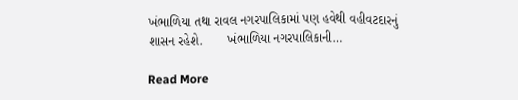ખંભાળિયા તથા રાવલ નગરપાલિકામાં પણ હવેથી વહીવટદારનું શાસન રહેશે.       ખંભાળિયા નગરપાલિકાની…

Read More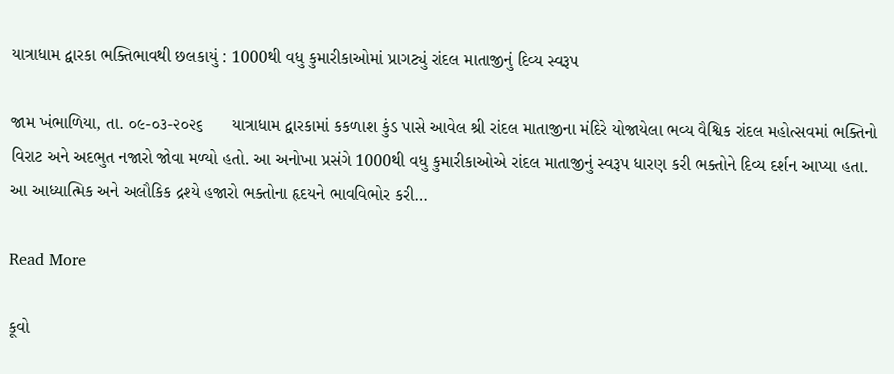યાત્રાધામ દ્વારકા ભક્તિભાવથી છલકાયું : 1000થી વધુ કુમારીકાઓમાં પ્રાગટ્યું રાંદલ માતાજીનું દિવ્ય સ્વરૂપ

જામ ખંભાળિયા, તા. ૦૯-૦૩-૨૦૨૬      યાત્રાધામ દ્વારકામાં કકળાશ કુંડ પાસે આવેલ શ્રી રાંદલ માતાજીના મંદિરે યોજાયેલા ભવ્ય વૈશ્વિક રાંદલ મહોત્સવમાં ભક્તિનો વિરાટ અને અદભુત નજારો જોવા મળ્યો હતો. આ અનોખા પ્રસંગે 1000થી વધુ કુમારીકાઓએ રાંદલ માતાજીનું સ્વરૂપ ધારણ કરી ભક્તોને દિવ્ય દર્શન આપ્યા હતા. આ આધ્યાત્મિક અને અલૌકિક દ્રશ્યે હજારો ભક્તોના હૃદયને ભાવવિભોર કરી…

Read More

કૂવો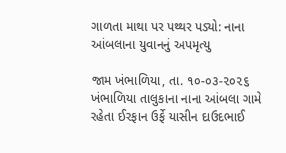ગાળતા માથા પર પથ્થર પડ્યો: નાના આંબલાના યુવાનનું અપમૃત્યુ

જામ ખંભાળિયા, તા. ૧૦-૦૩-૨૦૨૬    ખંભાળિયા તાલુકાના નાના આંબલા ગામે રહેતા ઈરફાન ઉર્ફે યાસીન દાઉદભાઈ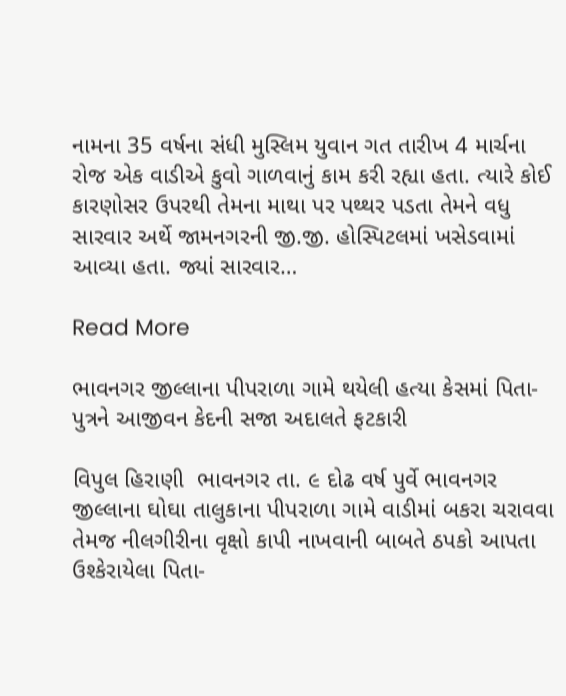નામના 35 વર્ષના સંધી મુસ્લિમ યુવાન ગત તારીખ 4 માર્ચના રોજ એક વાડીએ કુવો ગાળવાનું કામ કરી રહ્યા હતા. ત્યારે કોઈ કારણોસર ઉપરથી તેમના માથા પર પથ્થર પડતા તેમને વધુ સારવાર અર્થે જામનગરની જી.જી. હોસ્પિટલમાં ખસેડવામાં આવ્યા હતા. જ્યાં સારવાર…

Read More

ભાવનગર જીલ્લાના પીપરાળા ગામે થયેલી હત્યા કેસમાં પિતા-પુત્રને આજીવન કેદની સજા અદાલતે ફટકારી

વિપુલ હિરાણી  ભાવનગર તા. ૯ દોઢ વર્ષ પુર્વે ભાવનગર જીલ્લાના ઘોઘા તાલુકાના પીપરાળા ગામે વાડીમાં બકરા ચરાવવા તેમજ નીલગીરીના વૃક્ષો કાપી નાખવાની બાબતે ઠપકો આપતા ઉશ્કેરાયેલા પિતા-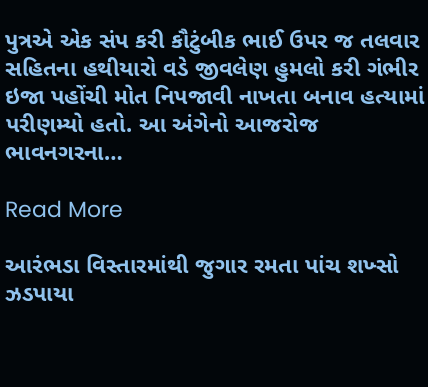પુત્રએ એક સંપ કરી કૌટુંબીક ભાઈ ઉપર જ તલવાર સહિતના હથીયારો વડે જીવલેણ હુમલો કરી ગંભીર ઇજા પહોંચી મોત નિપજાવી નાખતા બનાવ હત્યામાં પરીણમ્યો હતો. આ અંગેનો આજરોજ ભાવનગરના…

Read More

આરંભડા વિસ્તારમાંથી જુગાર રમતા પાંચ શખ્સો ઝડપાયા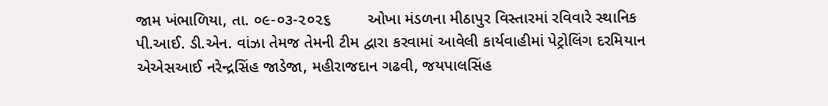જામ ખંભાળિયા, તા. ૦૯-૦૩-૨૦૨૬        ઓખા મંડળના મીઠાપુર વિસ્તારમાં રવિવારે સ્થાનિક પી.આઈ. ડી.એન. વાંઝા તેમજ તેમની ટીમ દ્વારા કરવામાં આવેલી કાર્યવાહીમાં પેટ્રોલિંગ દરમિયાન એએસઆઈ નરેન્દ્રસિંહ જાડેજા, મહીરાજદાન ગઢવી, જયપાલસિંહ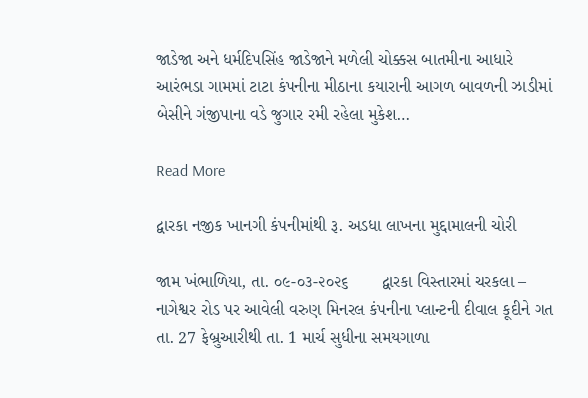જાડેજા અને ધર્મદિપસિંહ જાડેજાને મળેલી ચોક્કસ બાતમીના આધારે આરંભડા ગામમાં ટાટા કંપનીના મીઠાના કયારાની આગળ બાવળની ઝાડીમાં બેસીને ગંજીપાના વડે જુગાર રમી રહેલા મુકેશ…

Read More

દ્વારકા નજીક ખાનગી કંપનીમાંથી રૂ. અડધા લાખના મુદ્દામાલની ચોરી

જામ ખંભાળિયા, તા. ૦૯-૦૩-૨૦૨૬       દ્વારકા વિસ્તારમાં ચરકલા – નાગેશ્વર રોડ પર આવેલી વરુણ મિનરલ કંપનીના પ્લાન્ટની દીવાલ કૂદીને ગત તા. 27 ફેબ્રુઆરીથી તા. 1 માર્ચ સુધીના સમયગાળા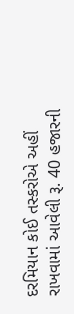દરમિયાન કોઈ તસ્કરોએ અહીં રાખવામાં આવેલી રૂ. 40 હજારની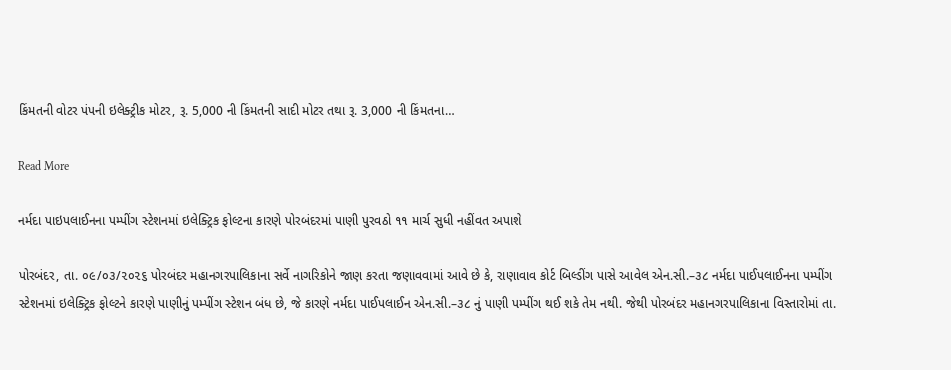કિંમતની વોટર પંપની ઇલેક્ટ્રીક મોટર, રૂ. 5,000 ની કિંમતની સાદી મોટર તથા રૂ. 3,000 ની કિંમતના…

Read More

નર્મદા પાઇપલાઈનના પમ્પીંગ સ્ટેશનમાં ઇલેક્ટ્રિક ફોલ્ટના કારણે પોરબંદરમાં પાણી પુરવઠો ૧૧ માર્ચ સુધી નહીંવત અપાશે

પોરબંદર, તા. ૦૯/૦૩/૨૦૨૬ પોરબંદર મહાનગરપાલિકાના સર્વે નાગરિકોને જાણ કરતા જણાવવામાં આવે છે કે, રાણાવાવ કોર્ટ બિલ્ડીંગ પાસે આવેલ એન.સી.–૩૮ નર્મદા પાઈપલાઈનના પમ્પીંગ સ્ટેશનમાં ઇલેક્ટ્રિક ફોલ્ટને કારણે પાણીનું પમ્પીંગ સ્ટેશન બંધ છે, જે કારણે નર્મદા પાઈપલાઈન એન.સી.–૩૮ નું પાણી પમ્પીંગ થઈ શકે તેમ નથી. જેથી પોરબંદર મહાનગરપાલિકાના વિસ્તારોમાં તા.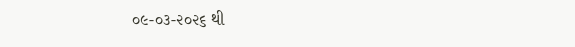૦૯-૦૩-૨૦૨૬ થી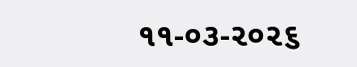૧૧-૦૩-૨૦૨૬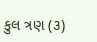કુલ ત્રણ (૩)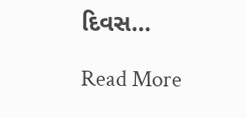દિવસ…

Read More